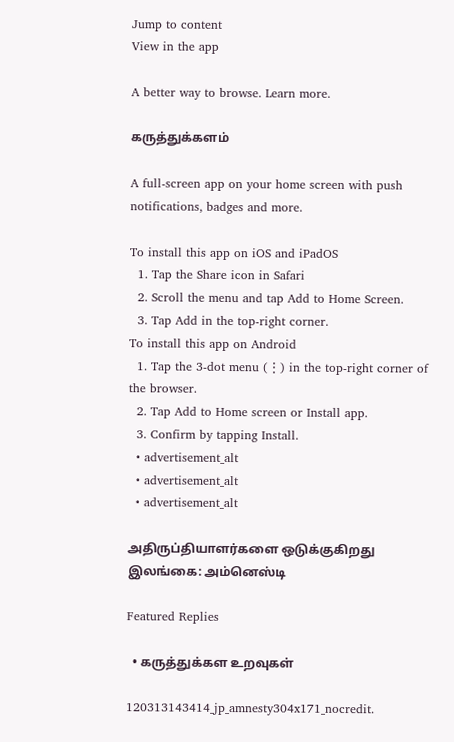Jump to content
View in the app

A better way to browse. Learn more.

கருத்துக்களம்

A full-screen app on your home screen with push notifications, badges and more.

To install this app on iOS and iPadOS
  1. Tap the Share icon in Safari
  2. Scroll the menu and tap Add to Home Screen.
  3. Tap Add in the top-right corner.
To install this app on Android
  1. Tap the 3-dot menu (⋮) in the top-right corner of the browser.
  2. Tap Add to Home screen or Install app.
  3. Confirm by tapping Install.
  • advertisement_alt
  • advertisement_alt
  • advertisement_alt

அதிருப்தியாளர்களை ஒடுக்குகிறது இலங்கை: அம்னெஸ்டி

Featured Replies

  • கருத்துக்கள உறவுகள்

120313143414_jp_amnesty304x171_nocredit.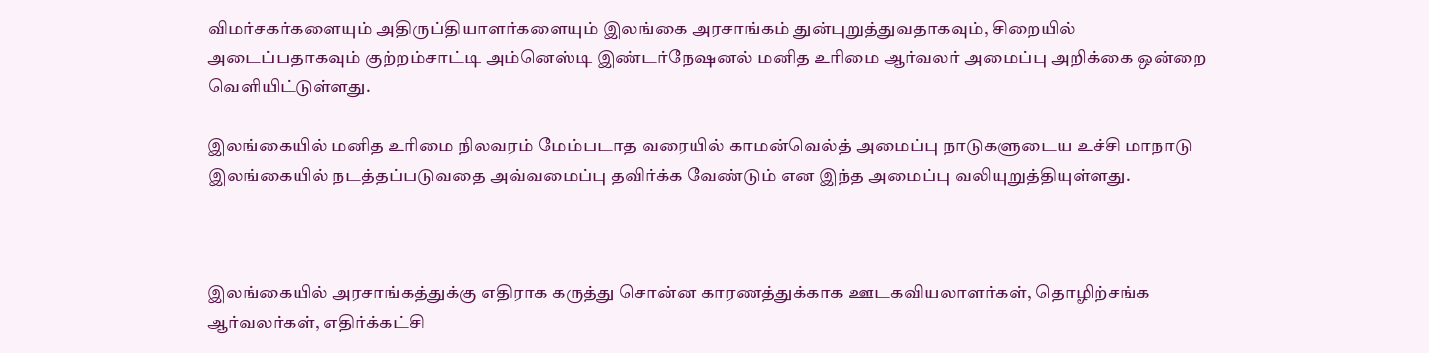விமர்சகர்களையும் அதிருப்தியாளர்களையும் இலங்கை அரசாங்கம் துன்புறுத்துவதாகவும், சிறையில் அடைப்பதாகவும் குற்றம்சாட்டி அம்னெஸ்டி இண்டர்நேஷனல் மனித உரிமை ஆர்வலர் அமைப்பு அறிக்கை ஒன்றை வெளியிட்டுள்ளது.

இலங்கையில் மனித உரிமை நிலவரம் மேம்படாத வரையில் காமன்வெல்த் அமைப்பு நாடுகளுடைய உச்சி மாநாடு இலங்கையில் நடத்தப்படுவதை அவ்வமைப்பு தவிர்க்க வேண்டும் என இந்த அமைப்பு வலியுறுத்தியுள்ளது.



இலங்கையில் அரசாங்கத்துக்கு எதிராக கருத்து சொன்ன காரணத்துக்காக ஊடகவியலாளர்கள், தொழிற்சங்க ஆர்வலர்கள், எதிர்க்கட்சி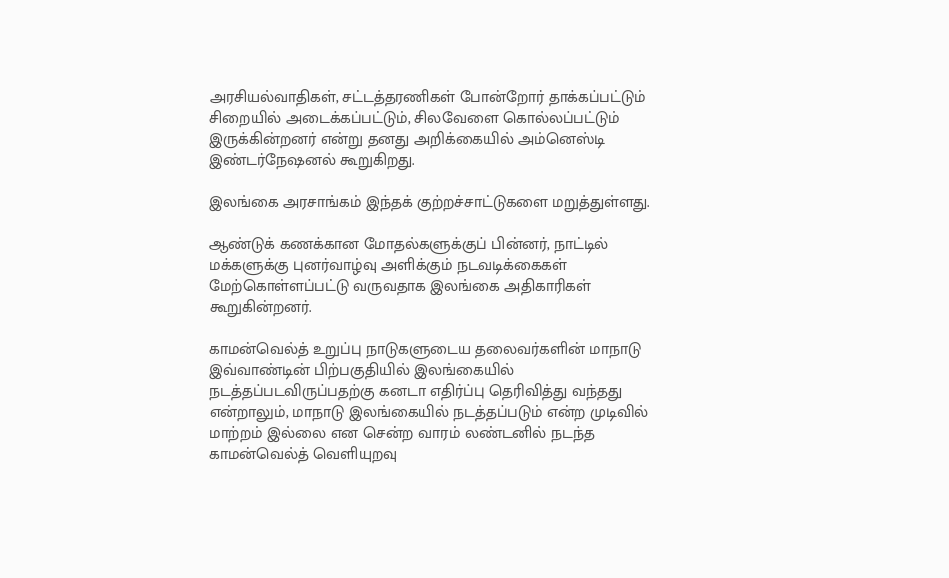அரசியல்வாதிகள், சட்டத்தரணிகள் போன்றோர் தாக்கப்பட்டும் சிறையில் அடைக்கப்பட்டும், சிலவேளை கொல்லப்பட்டும் இருக்கின்றனர் என்று தனது அறிக்கையில் அம்னெஸ்டி இண்டர்நேஷனல் கூறுகிறது.

இலங்கை அரசாங்கம் இந்தக் குற்றச்சாட்டுகளை மறுத்துள்ளது.

ஆண்டுக் கணக்கான மோதல்களுக்குப் பின்னர், நாட்டில் மக்களுக்கு புனர்வாழ்வு அளிக்கும் நடவடிக்கைகள் மேற்கொள்ளப்பட்டு வருவதாக இலங்கை அதிகாரிகள் கூறுகின்றனர்.

காமன்வெல்த் உறுப்பு நாடுகளுடைய தலைவர்களின் மாநாடு இவ்வாண்டின் பிற்பகுதியில் இலங்கையில் நடத்தப்படவிருப்பதற்கு கனடா எதிர்ப்பு தெரிவித்து வந்தது என்றாலும், மாநாடு இலங்கையில் நடத்தப்படும் என்ற முடிவில் மாற்றம் இல்லை என சென்ற வாரம் லண்டனில் நடந்த காமன்வெல்த் வெளியுறவு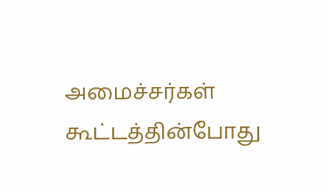அமைச்சர்கள் கூட்டத்தின்போது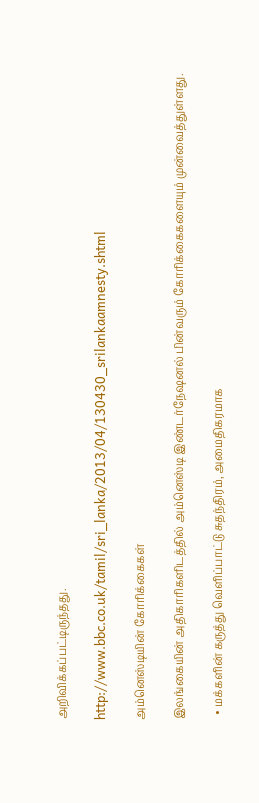அறிவிக்கப்பட்டிருந்தது.

http://www.bbc.co.uk/tamil/sri_lanka/2013/04/130430_srilankaamnesty.shtml

அம்னெஸ்டியின் கோரிக்கைகள்

இலங்கையின் அதிகாரிகளிடத்தில் அம்னெஸ்டி இண்டர்நேஷனல் பின்வரும் கோரிக்கைகளையும் முன்வைத்துள்ளது.

  • மக்களின் கருத்து வெளிப்பாட்டு சுதந்திரம், அமைதிகரமாக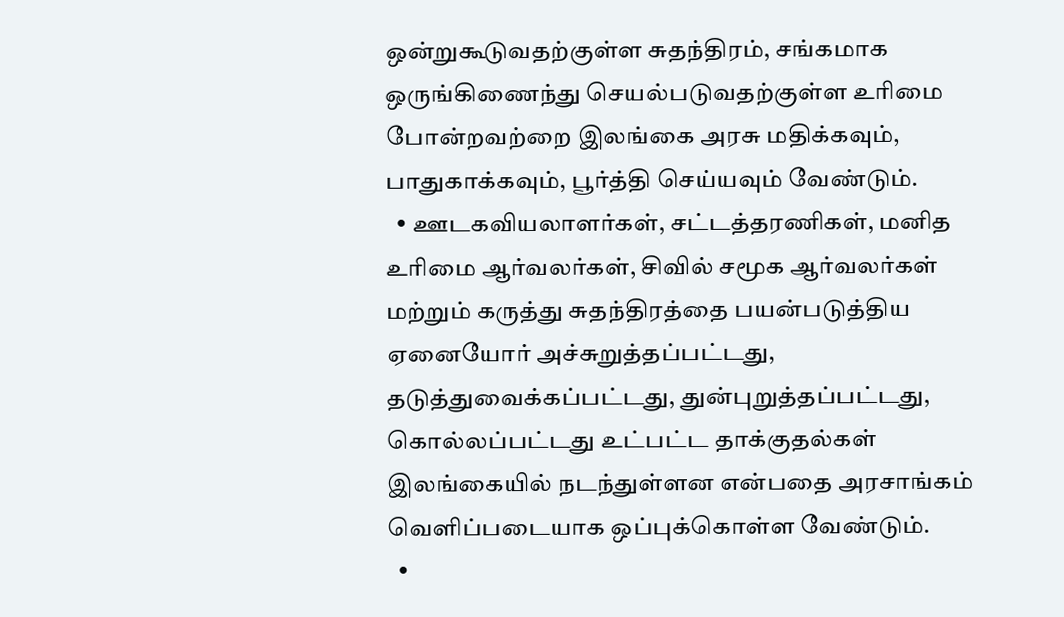ஒன்றுகூடுவதற்குள்ள சுதந்திரம், சங்கமாக ஒருங்கிணைந்து செயல்படுவதற்குள்ள உரிமை போன்றவற்றை இலங்கை அரசு மதிக்கவும், பாதுகாக்கவும், பூர்த்தி செய்யவும் வேண்டும்.
  • ஊடகவியலாளர்கள், சட்டத்தரணிகள், மனித உரிமை ஆர்வலர்கள், சிவில் சமூக ஆர்வலர்கள் மற்றும் கருத்து சுதந்திரத்தை பயன்படுத்திய ஏனையோர் அச்சுறுத்தப்பட்டது, தடுத்துவைக்கப்பட்டது, துன்புறுத்தப்பட்டது, கொல்லப்பட்டது உட்பட்ட தாக்குதல்கள் இலங்கையில் நடந்துள்ளன என்பதை அரசாங்கம் வெளிப்படையாக ஒப்புக்கொள்ள வேண்டும்.
  •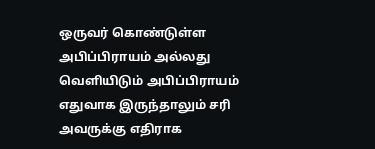ஒருவர் கொண்டுள்ள அபிப்பிராயம் அல்லது வெளியிடும் அபிப்பிராயம் எதுவாக இருந்தாலும் சரி அவருக்கு எதிராக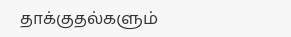தாக்குதல்களும்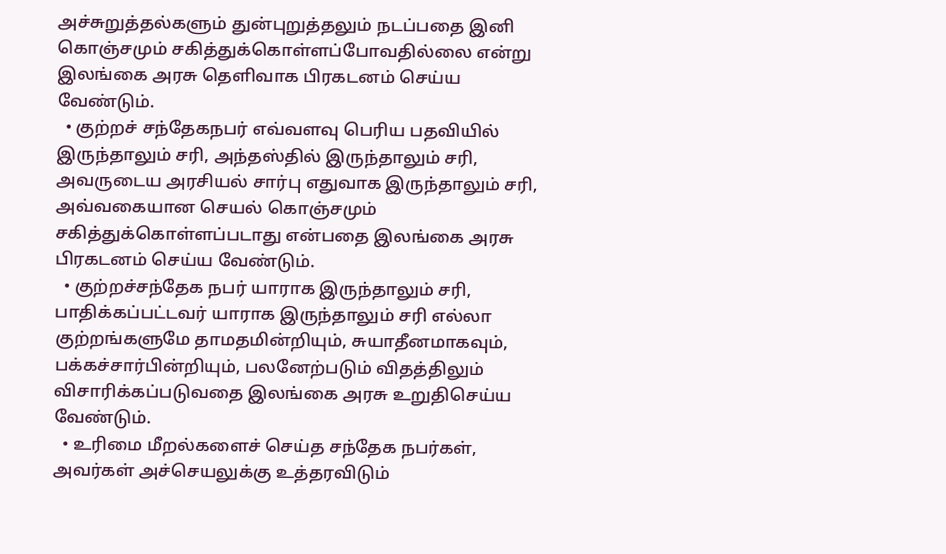அச்சுறுத்தல்களும் துன்புறுத்தலும் நடப்பதை இனி கொஞ்சமும் சகித்துக்கொள்ளப்போவதில்லை என்று இலங்கை அரசு தெளிவாக பிரகடனம் செய்ய வேண்டும்.
  • குற்றச் சந்தேகநபர் எவ்வளவு பெரிய பதவியில் இருந்தாலும் சரி, அந்தஸ்தில் இருந்தாலும் சரி, அவருடைய அரசியல் சார்பு எதுவாக இருந்தாலும் சரி, அவ்வகையான செயல் கொஞ்சமும் சகித்துக்கொள்ளப்படாது என்பதை இலங்கை அரசு பிரகடனம் செய்ய வேண்டும்.
  • குற்றச்சந்தேக நபர் யாராக இருந்தாலும் சரி, பாதிக்கப்பட்டவர் யாராக இருந்தாலும் சரி எல்லா குற்றங்களுமே தாமதமின்றியும், சுயாதீனமாகவும், பக்கச்சார்பின்றியும், பலனேற்படும் விதத்திலும் விசாரிக்கப்படுவதை இலங்கை அரசு உறுதிசெய்ய வேண்டும்.
  • உரிமை மீறல்களைச் செய்த சந்தேக நபர்கள், அவர்கள் அச்செயலுக்கு உத்தரவிடும்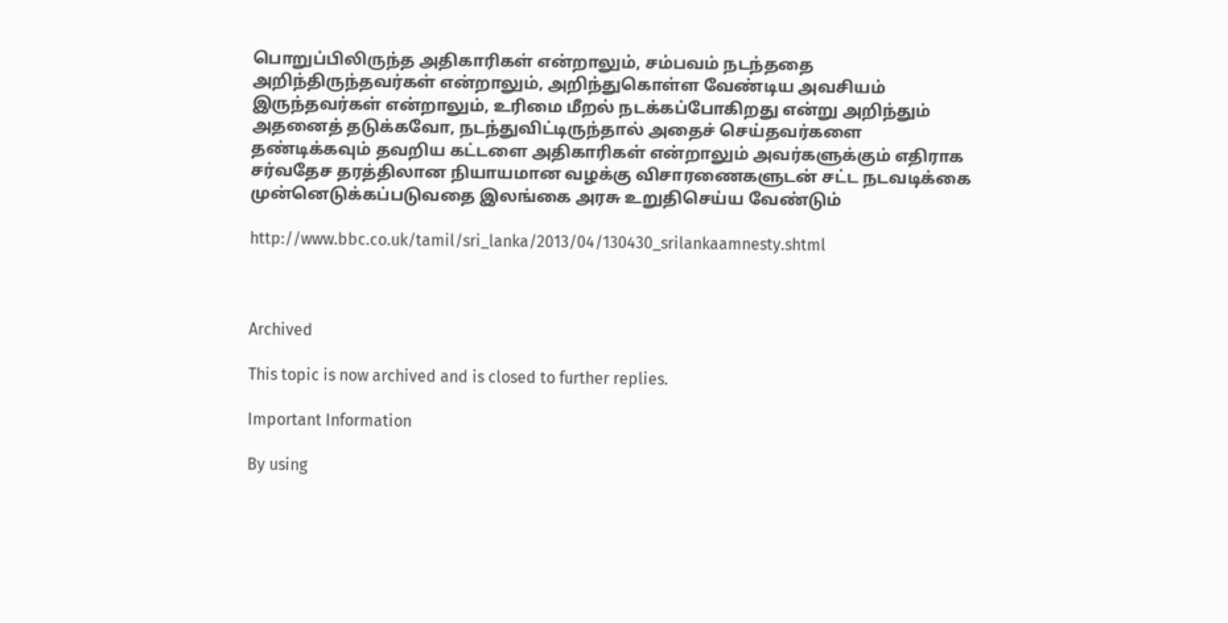பொறுப்பிலிருந்த அதிகாரிகள் என்றாலும், சம்பவம் நடந்ததை அறிந்திருந்தவர்கள் என்றாலும், அறிந்துகொள்ள வேண்டிய அவசியம் இருந்தவர்கள் என்றாலும், உரிமை மீறல் நடக்கப்போகிறது என்று அறிந்தும் அதனைத் தடுக்கவோ, நடந்துவிட்டிருந்தால் அதைச் செய்தவர்களை தண்டிக்கவும் தவறிய கட்டளை அதிகாரிகள் என்றாலும் அவர்களுக்கும் எதிராக சர்வதேச தரத்திலான நியாயமான வழக்கு விசாரணைகளுடன் சட்ட நடவடிக்கை முன்னெடுக்கப்படுவதை இலங்கை அரசு உறுதிசெய்ய வேண்டும்

http://www.bbc.co.uk/tamil/sri_lanka/2013/04/130430_srilankaamnesty.shtml



Archived

This topic is now archived and is closed to further replies.

Important Information

By using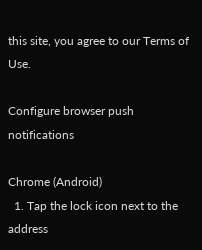this site, you agree to our Terms of Use.

Configure browser push notifications

Chrome (Android)
  1. Tap the lock icon next to the address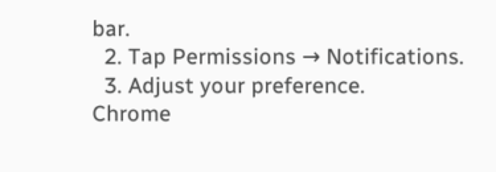bar.
  2. Tap Permissions → Notifications.
  3. Adjust your preference.
Chrome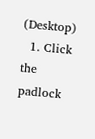(Desktop)
  1. Click the padlock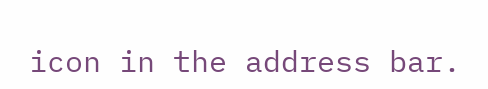icon in the address bar.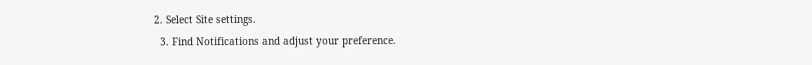2. Select Site settings.
  3. Find Notifications and adjust your preference.